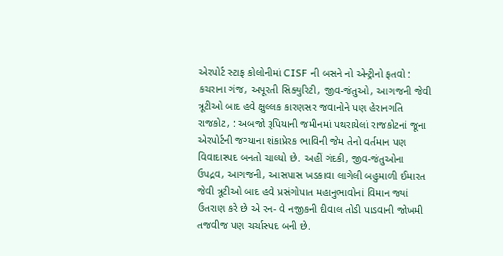એરપોર્ટ સ્ટાફ કોલોનીમાં CISF ની બસને નો એન્ટ્રીનો ફતવો : કચરાના ગંજ, અપૂરતી સિક્યુરિટી, જીવ-જંતુઓ, આગજની જેવી ત્રૂટીઓ બાદ હવે ક્ષુલ્લક કારણસર જવાનોને પણ હેરાનગતિ
રાજકોટ, : અબજો રૂપિયાની જમીનમાં પથરાયેલાં રાજકોટનાં જૂના એરપોર્ટની જગ્યાના શંકાપ્રેરક ભાવિની જેમ તેનો વર્તમાન પણ વિવાદાસ્પદ બનતો ચાલ્યો છે. અહીં ગંદકી, જીવ-જંતુઓના ઉપદ્રવ, આગજની, આસપાસ ખડકાવા લાગેલી બહુમાળી ઈમારત જેવી ત્રૂટીઓ બાદ હવે પ્રસંગોપાત મહાનુભાવોનાં વિમાન જ્યાં ઉતરાણ કરે છે એ રન- વે નજીકની દીવાલ તોડી પાડવાની જોખમી તજવીજ પણ ચર્ચાસ્પદ બની છે.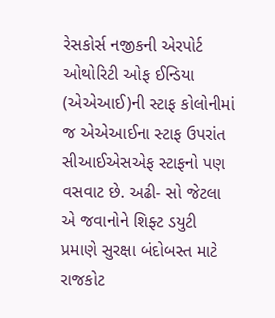રેસકોર્સ નજીકની એરપોર્ટ ઓથોરિટી ઓફ ઈન્ડિયા (એએઆઈ)ની સ્ટાફ કોલોનીમાં જ એએઆઈના સ્ટાફ ઉપરાંત સીઆઈએસએફ સ્ટાફનો પણ વસવાટ છે. અઢી- સો જેટલા એ જવાનોને શિફ્ટ ડયુટી પ્રમાણે સુરક્ષા બંદોબસ્ત માટે રાજકોટ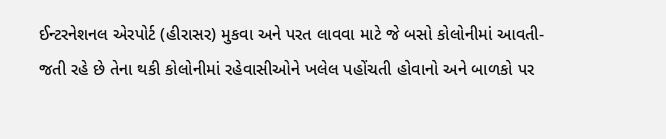ઈન્ટરનેશનલ એરપોર્ટ (હીરાસર) મુકવા અને પરત લાવવા માટે જે બસો કોલોનીમાં આવતી- જતી રહે છે તેના થકી કોલોનીમાં રહેવાસીઓને ખલેલ પહોંચતી હોવાનો અને બાળકો પર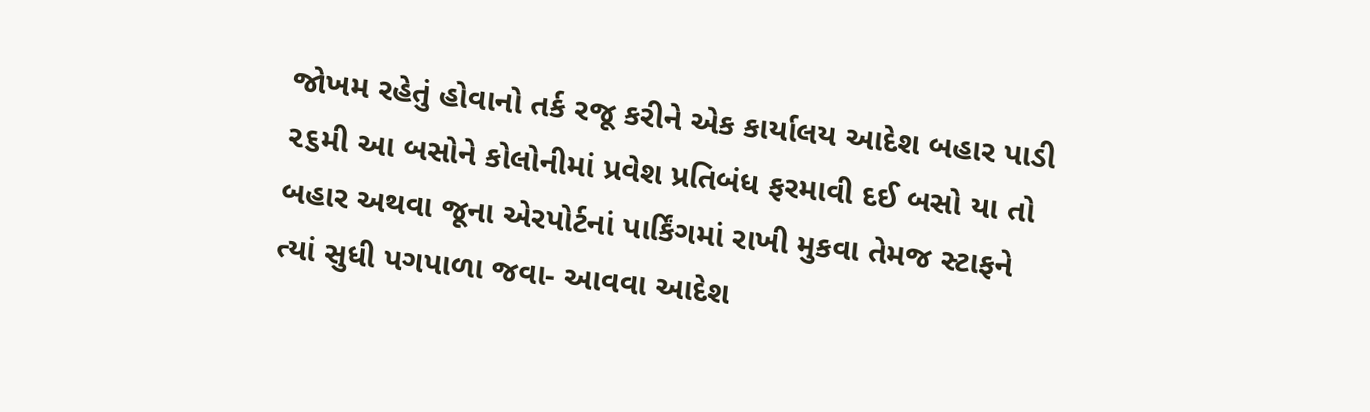જોખમ રહેતું હોવાનો તર્ક રજૂ કરીને એક કાર્યાલય આદેશ બહાર પાડી ૨૬મી આ બસોને કોલોનીમાં પ્રવેશ પ્રતિબંધ ફરમાવી દઈ બસો યા તો બહાર અથવા જૂના એરપોર્ટનાં પાર્કિંગમાં રાખી મુકવા તેમજ સ્ટાફને ત્યાં સુધી પગપાળા જવા- આવવા આદેશ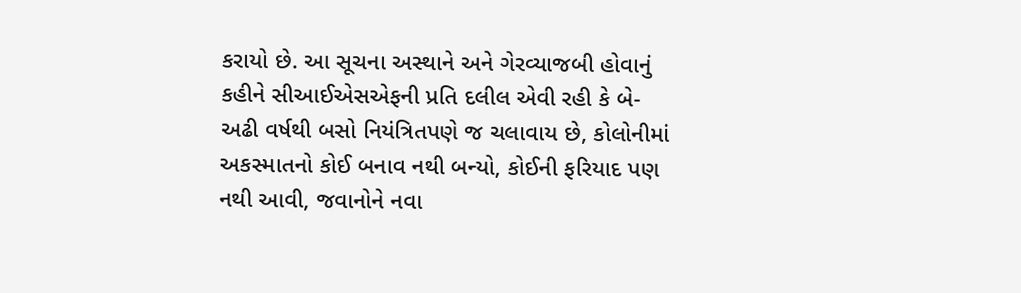કરાયો છે. આ સૂચના અસ્થાને અને ગેરવ્યાજબી હોવાનું કહીને સીઆઈએસએફની પ્રતિ દલીલ એવી રહી કે બે- અઢી વર્ષથી બસો નિયંત્રિતપણે જ ચલાવાય છે, કોલોનીમાં અકસ્માતનો કોઈ બનાવ નથી બન્યો, કોઈની ફરિયાદ પણ નથી આવી, જવાનોને નવા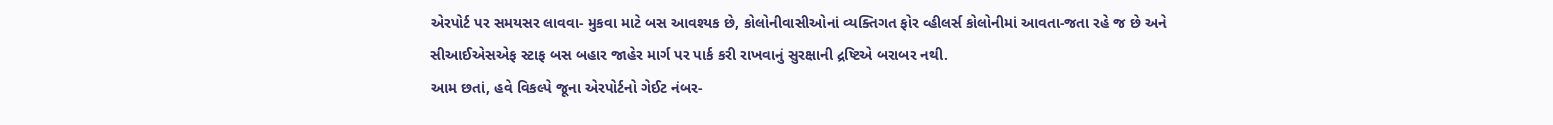એરપોર્ટ પર સમયસર લાવવા- મુકવા માટે બસ આવશ્યક છે, કોલોનીવાસીઓનાં વ્યક્તિગત ફોર વ્હીલર્સ કોલોનીમાં આવતા-જતા રહે જ છે અને સીઆઈએસએફ સ્ટાફ બસ બહાર જાહેર માર્ગ પર પાર્ક કરી રાખવાનું સુરક્ષાની દ્રષ્ટિએ બરાબર નથી.
આમ છતાં, હવે વિકલ્પે જૂના એરપોર્ટનો ગેઈટ નંબર-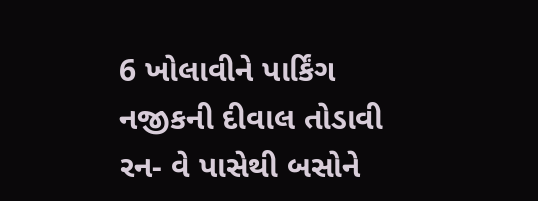6 ખોલાવીને પાર્કિંગ નજીકની દીવાલ તોડાવી રન- વે પાસેથી બસોને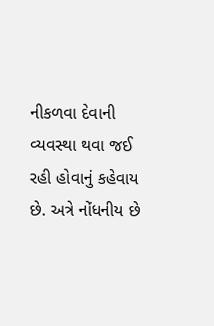નીકળવા દેવાની વ્યવસ્થા થવા જઈ રહી હોવાનું કહેવાય છે. અત્રે નોંધનીય છે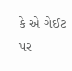કે એ ગેઈટ પર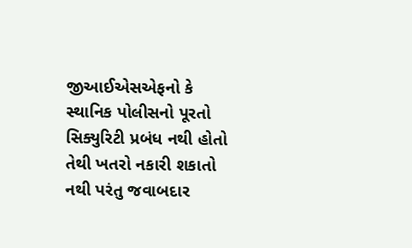જીઆઈએસએફનો કે સ્થાનિક પોલીસનો પૂરતો સિક્યુરિટી પ્રબંધ નથી હોતો તેથી ખતરો નકારી શકાતો નથી પરંતુ જવાબદાર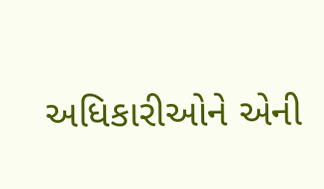અધિકારીઓને એની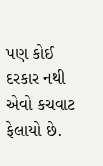પણ કોઈ દરકાર નથી એવો કચવાટ ફેલાયો છે.